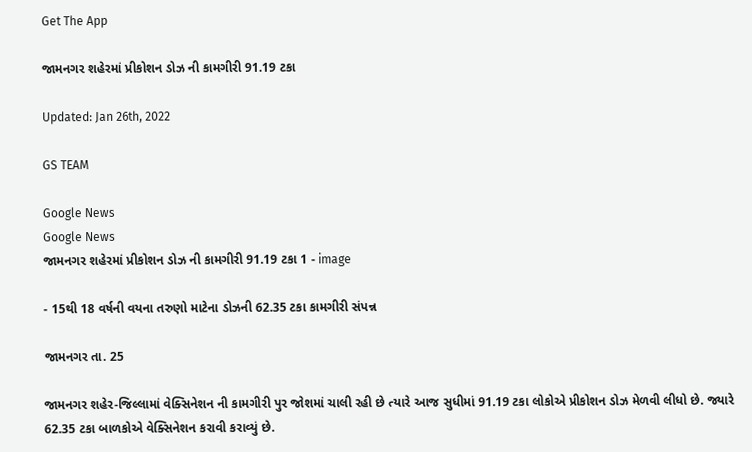Get The App

જામનગર શહેરમાં પ્રીકોશન ડોઝ ની કામગીરી 91.19 ટકા

Updated: Jan 26th, 2022

GS TEAM

Google News
Google News
જામનગર શહેરમાં પ્રીકોશન ડોઝ ની કામગીરી 91.19 ટકા 1 - image

- 15થી 18 વર્ષની વયના તરુણો માટેના ડોઝની 62.35 ટકા કામગીરી સંપન્ન

જામનગર તા. 25

જામનગર શહેર-જિલ્લામાં વેક્સિનેશન ની કામગીરી પુર જોશમાં ચાલી રહી છે ત્યારે આજ સુધીમાં 91.19 ટકા લોકોએ પ્રીકોશન ડોઝ મેળવી લીધો છે. જ્યારે 62.35 ટકા બાળકોએ વેક્સિનેશન કરાવી કરાવ્યું છે.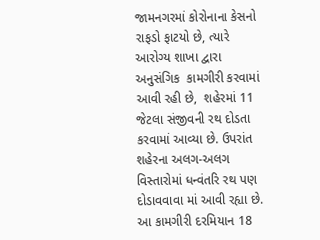જામનગરમાં કોરોનાના કેસનો રાફડો ફાટયો છે, ત્યારે આરોગ્ય શાખા દ્વારા અનુસંગિક  કામગીરી કરવામાં આવી રહી છે,  શહેરમાં 11 જેટલા સંજીવની રથ દોડતા કરવામાં આવ્યા છે. ઉપરાંત શહેરના અલગ-અલગ  વિસ્તારોમાં ધન્વંતરિ રથ પણ દોડાવવાવા માં આવી રહ્યા છે. આ કામગીરી દરમિયાન 18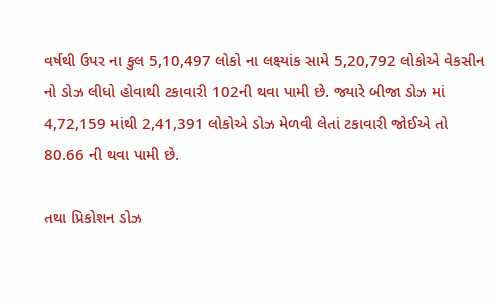વર્ષથી ઉપર ના કુલ 5,10,497 લોકો ના લક્ષ્યાંક સામે 5,20,792 લોકોએ વેકસીન નો ડોઝ લીધો હોવાથી ટકાવારી 102ની થવા પામી છે. જ્યારે બીજા ડોઝ માં 4,72,159 માંથી 2,41,391 લોકોએ ડોઝ મેળવી લેતાં ટકાવારી જોઈએ તો 80.66 ની થવા પામી છે.

તથા પ્રિકોશન ડોઝ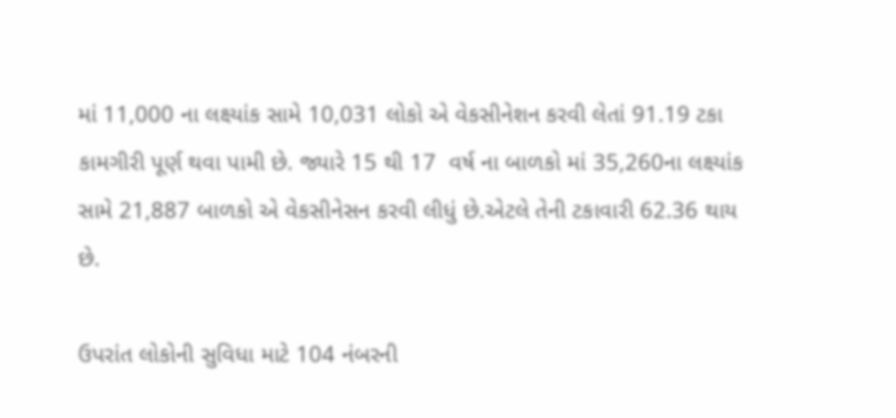માં 11,000 ના લક્ષ્યાંક સામે 10,031 લોકો એ વેકસીનેશન કરવી લેતાં 91.19 ટકા કામગીરી પૂર્ણ થવા પામી છે. જ્યારે 15 થી 17  વર્ષ ના બાળકો માં 35,260ના લક્ષ્યાંક સામે 21,887 બાળકો એ વેકસીનેસન કરવી લીધું છે.એટલે તેની ટકાવારી 62.36 થાય છે.

ઉપરાંત લોકોની સુવિધા માટે 104 નંબરની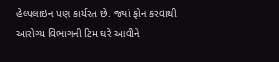હેલ્પલાઇન પણ કાર્યરત છે. જ્યાં ફોન કરવાથી આરોગ્ય વિભાગની ટિમ ઘરે આવીને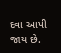દવા આપી જાય છે.